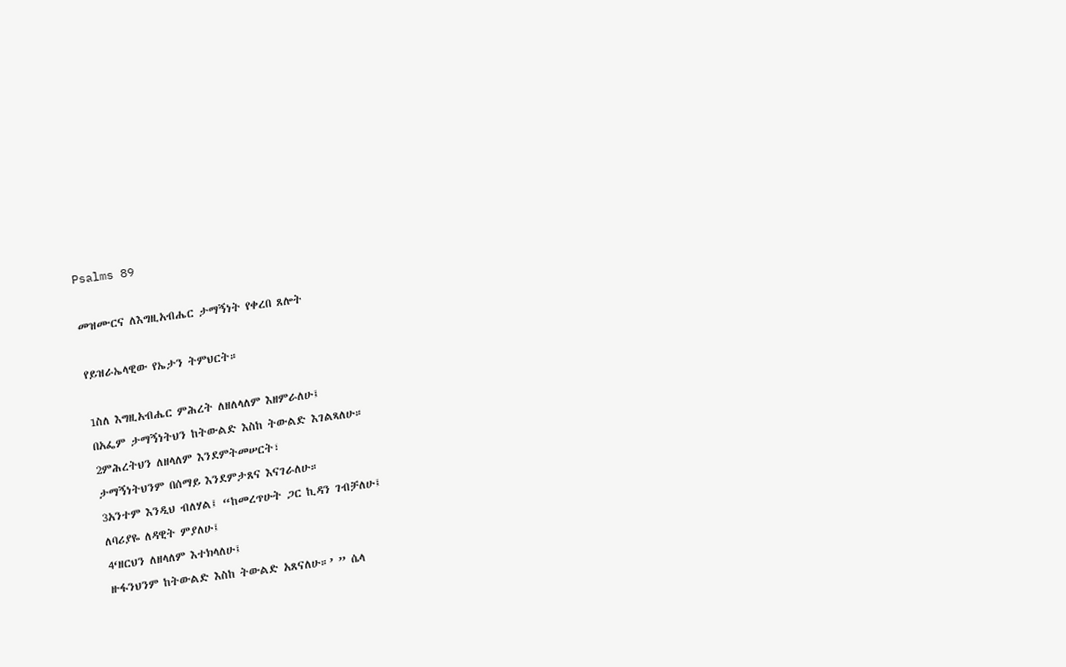Psalms 89

መዝሙርና ለእግዚአብሔር ታማኝነት የቀረበ ጸሎት

የይዝራኤላዊው የኤታን ትምህርት።

1ስለ እግዚአብሔር ምሕረት ለዘለላለም እዘምራለሁ፤
በአፌም ታማኝነትህን ከትውልድ እስከ ትውልድ እገልጻለሁ።
2ምሕረትህን ለዘላለም እንደምትመሠርት፣
ታማኝነትህንም በሰማይ እንደምታጸና እናገራለሁ።
3አንተም እንዲህ ብለሃል፤ “ከመረጥሁት ጋር ኪዳን ገብቻለሁ፤
ለባሪያዬ ለዳዊት ምያለሁ፤
4‘ዘርህን ለዘላለም እተክላለሁ፤
ዙፋንህንም ከትውልድ እስከ ትውልድ አጸናለሁ።’ ” ሴላ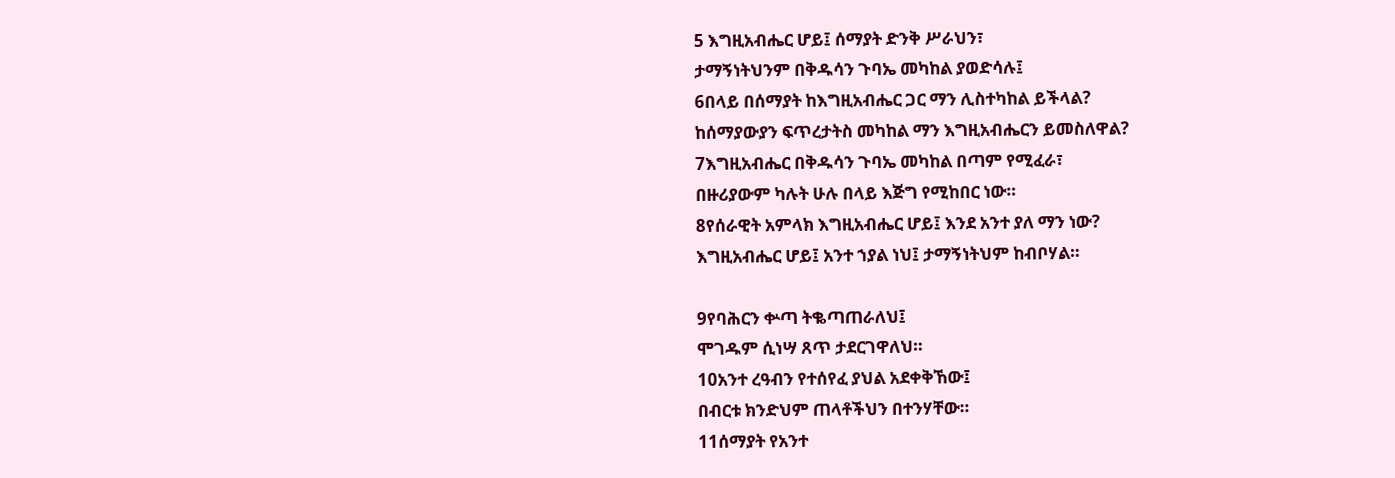5 እግዚአብሔር ሆይ፤ ሰማያት ድንቅ ሥራህን፣
ታማኝነትህንም በቅዱሳን ጉባኤ መካከል ያወድሳሉ፤
6በላይ በሰማያት ከእግዚአብሔር ጋር ማን ሊስተካከል ይችላል?
ከሰማያውያን ፍጥረታትስ መካከል ማን እግዚአብሔርን ይመስለዋል?
7እግዚአብሔር በቅዱሳን ጉባኤ መካከል በጣም የሚፈራ፣
በዙሪያውም ካሉት ሁሉ በላይ እጅግ የሚከበር ነው።
8የሰራዊት አምላክ እግዚአብሔር ሆይ፤ እንደ አንተ ያለ ማን ነው?
እግዚአብሔር ሆይ፤ አንተ ኀያል ነህ፤ ታማኝነትህም ከብቦሃል።

9የባሕርን ቍጣ ትቈጣጠራለህ፤
ሞገዱም ሲነሣ ጸጥ ታደርገዋለህ።
10አንተ ረዓብን የተሰየፈ ያህል አደቀቅኸው፤
በብርቱ ክንድህም ጠላቶችህን በተንሃቸው።
11ሰማያት የአንተ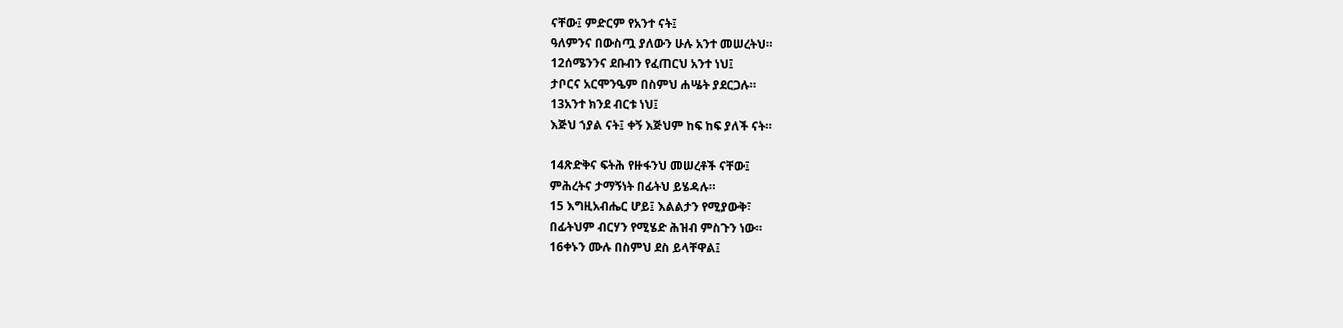ናቸው፤ ምድርም የአንተ ናት፤
ዓለምንና በውስጧ ያለውን ሁሉ አንተ መሠረትህ።
12ሰሜንንና ደቡብን የፈጠርህ አንተ ነህ፤
ታቦርና አርሞንዔም በስምህ ሐሤት ያደርጋሉ።
13አንተ ክንደ ብርቱ ነህ፤
እጅህ ኀያል ናት፤ ቀኝ እጅህም ከፍ ከፍ ያለች ናት።

14ጽድቅና ፍትሕ የዙፋንህ መሠረቶች ናቸው፤
ምሕረትና ታማኝነት በፊትህ ይሄዳሉ።
15 እግዚአብሔር ሆይ፤ እልልታን የሚያውቅ፣
በፊትህም ብርሃን የሚሄድ ሕዝብ ምስጉን ነው።
16ቀኑን ሙሉ በስምህ ደስ ይላቸዋል፤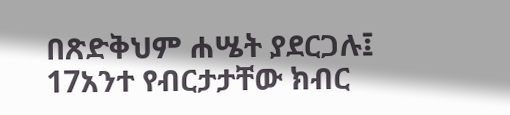በጽድቅህም ሐሤት ያደርጋሉ፤
17አንተ የብርታታቸው ክብር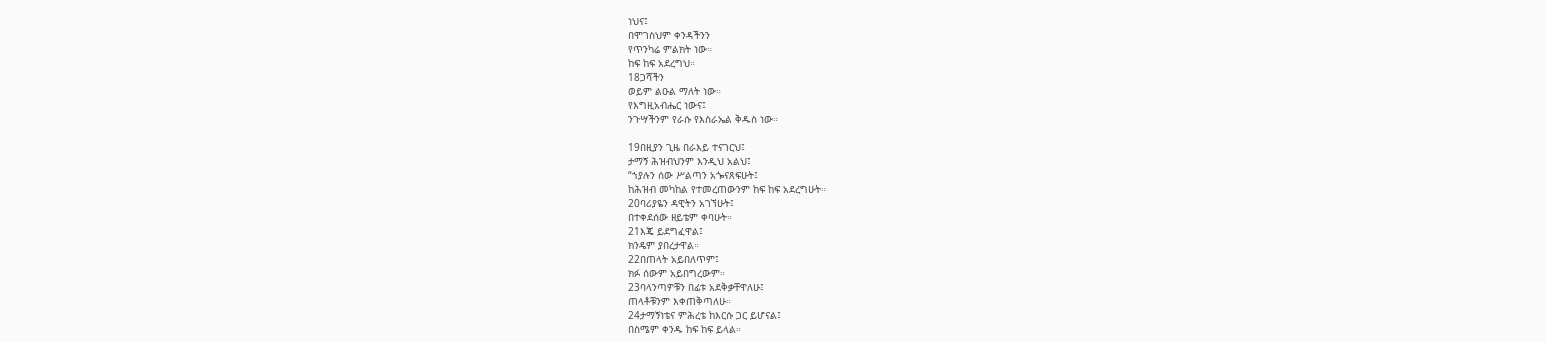ነህና፤
በሞገስህም ቀንዳችንን
የጥንካሬ ምልክት ነው።
ከፍ ከፍ አደረግህ።
18ጋሻችን
ወይም ልዑል ማለት ነው።
የእግዚአብሔር ነውና፤
ንጉሣችንም የራሱ የእስራኤል ቅዱስ ነው።

19በዚያን ጊዜ በራእይ ተናገርህ፤
ታማኝ ሕዝብህንም እንዲህ አልህ፤
“ኀያሉን ሰው ሥልጣን አጐናጸፍሁት፤
ከሕዝብ መካከል የተመረጠውንም ከፍ ከፍ አደረግሁት።
20ባሪያዬን ዳዊትን አገኘሁት፤
በተቀደሰው ዘይቴም ቀባሁት።
21እጄ ይደግፈዋል፤
ክንዴም ያበረታዋል።
22በጠላት አይበለጥም፤
ክፉ ሰውም አይበግረውም።
23ባላንጣዎቹን በፊቱ አደቅቃቸዋለሁ፤
ጠላቶቹንም እቀጠቅጣለሁ።
24ታማኝነቴና ምሕረቴ ከእርሱ ጋር ይሆናል፤
በስሜም ቀንዱ ከፍ ከፍ ይላል።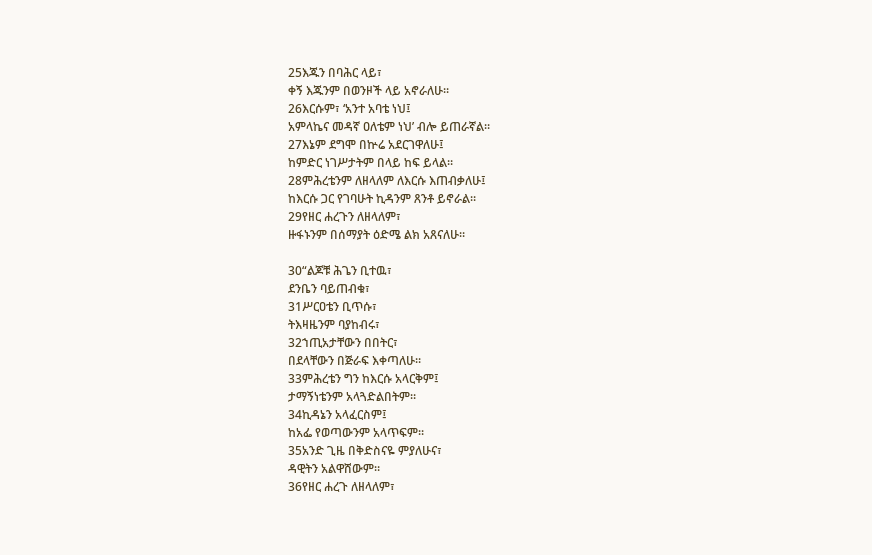25እጁን በባሕር ላይ፣
ቀኝ እጁንም በወንዞች ላይ አኖራለሁ።
26እርሱም፣ ‘አንተ አባቴ ነህ፤
አምላኬና መዳኛ ዐለቴም ነህ’ ብሎ ይጠራኛል።
27እኔም ደግሞ በኵሬ አደርገዋለሁ፤
ከምድር ነገሥታትም በላይ ከፍ ይላል።
28ምሕረቴንም ለዘላለም ለእርሱ እጠብቃለሁ፤
ከእርሱ ጋር የገባሁት ኪዳንም ጸንቶ ይኖራል።
29የዘር ሐረጉን ለዘላለም፣
ዙፋኑንም በሰማያት ዕድሜ ልክ አጸናለሁ።

30“ልጆቹ ሕጌን ቢተዉ፣
ደንቤን ባይጠብቁ፣
31ሥርዐቴን ቢጥሱ፣
ትእዛዜንም ባያከብሩ፣
32ኀጢአታቸውን በበትር፣
በደላቸውን በጅራፍ እቀጣለሁ።
33ምሕረቴን ግን ከእርሱ አላርቅም፤
ታማኝነቴንም አላጓድልበትም።
34ኪዳኔን አላፈርስም፤
ከአፌ የወጣውንም አላጥፍም።
35አንድ ጊዜ በቅድስናዬ ምያለሁና፣
ዳዊትን አልዋሸውም።
36የዘር ሐረጉ ለዘላለም፣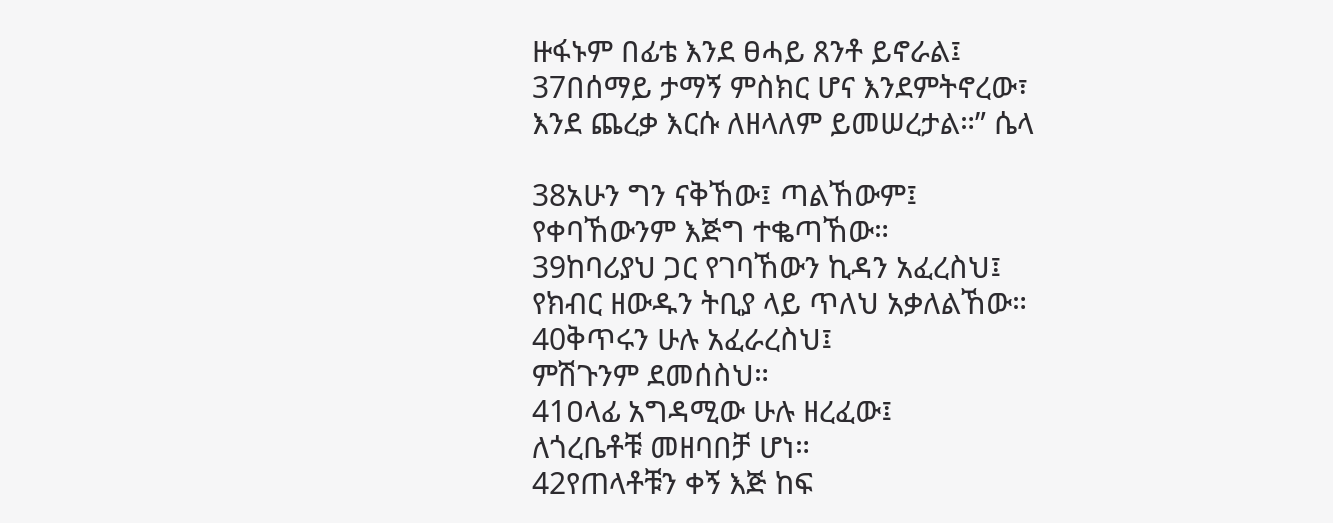ዙፋኑም በፊቴ እንደ ፀሓይ ጸንቶ ይኖራል፤
37በሰማይ ታማኝ ምስክር ሆና እንደምትኖረው፣
እንደ ጨረቃ እርሱ ለዘላለም ይመሠረታል።” ሴላ

38አሁን ግን ናቅኸው፤ ጣልኸውም፤
የቀባኸውንም እጅግ ተቈጣኸው።
39ከባሪያህ ጋር የገባኸውን ኪዳን አፈረስህ፤
የክብር ዘውዱን ትቢያ ላይ ጥለህ አቃለልኸው።
40ቅጥሩን ሁሉ አፈራረስህ፤
ምሽጉንም ደመሰስህ።
41ዐላፊ አግዳሚው ሁሉ ዘረፈው፤
ለጎረቤቶቹ መዘባበቻ ሆነ።
42የጠላቶቹን ቀኝ እጅ ከፍ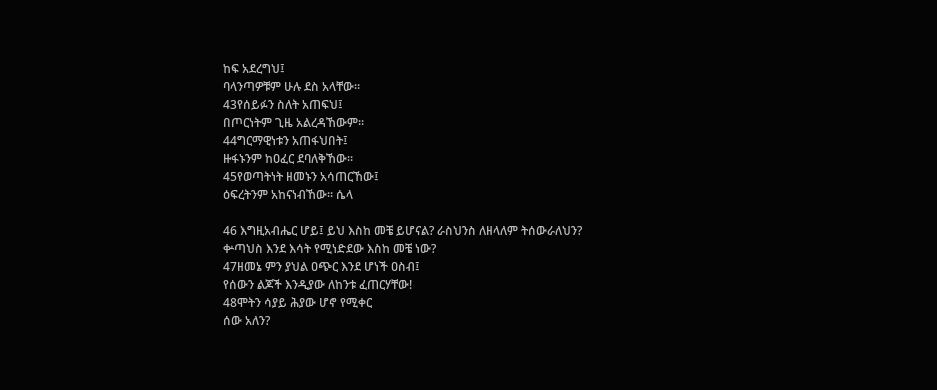ከፍ አደረግህ፤
ባላንጣዎቹም ሁሉ ደስ አላቸው።
43የሰይፉን ስለት አጠፍህ፤
በጦርነትም ጊዜ አልረዳኸውም።
44ግርማዊነቱን አጠፋህበት፤
ዙፋኑንም ከዐፈር ደባለቅኸው።
45የወጣትነት ዘመኑን አሳጠርኸው፤
ዕፍረትንም አከናነብኸው። ሴላ

46 እግዚአብሔር ሆይ፤ ይህ እስከ መቼ ይሆናል? ራስህንስ ለዘላለም ትሰውራለህን?
ቍጣህስ እንደ እሳት የሚነድደው እስከ መቼ ነው?
47ዘመኔ ምን ያህል ዐጭር እንደ ሆነች ዐስብ፤
የሰውን ልጆች እንዲያው ለከንቱ ፈጠርሃቸው!
48ሞትን ሳያይ ሕያው ሆኖ የሚቀር
ሰው አለን?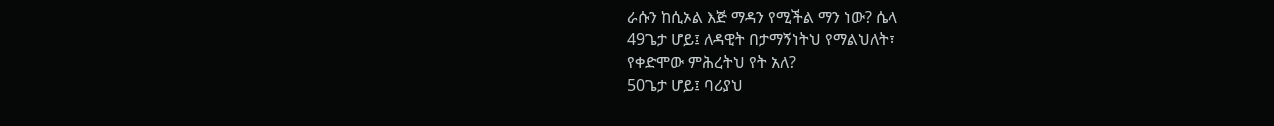ራሱን ከሲኦል እጅ ማዳን የሚችል ማን ነው? ሴላ
49ጌታ ሆይ፤ ለዳዊት በታማኝነትህ የማልህለት፣
የቀድሞው ምሕረትህ የት አለ?
50ጌታ ሆይ፤ ባሪያህ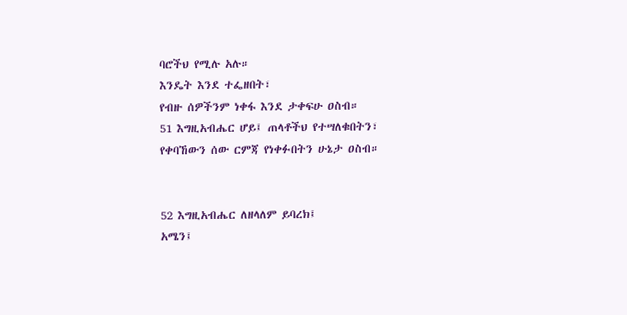ባሮችህ የሚሉ አሉ።
እንዴት እንደ ተፌዘበት፣
የብዙ ሰዎችንም ነቀፋ እንደ ታቀፍሁ ዐስብ።
51 እግዚአብሔር ሆይ፤ ጠላቶችህ የተሣለቁበትን፣
የቀባኸውን ሰው ርምጃ የነቀፉበትን ሁኔታ ዐስብ።


52 እግዚአብሔር ለዘላለም ይባረክ፤
አሜን፤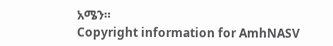አሜን።
Copyright information for AmhNASV